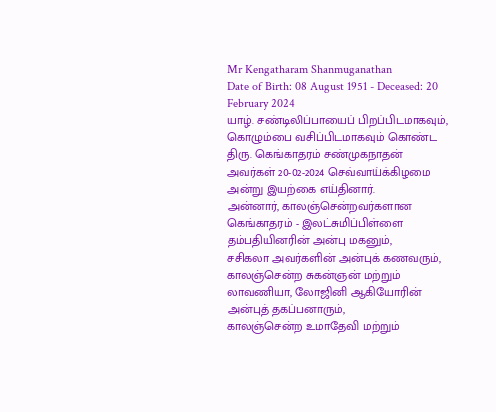Mr Kengatharam Shanmuganathan
Date of Birth: 08 August 1951 - Deceased: 20 February 2024
யாழ். சண்டிலிப்பாயைப் பிறப்பிடமாகவும், கொழும்பை வசிப்பிடமாகவும் கொண்ட திரு. கெங்காதரம் சண்முகநாதன் அவர்கள் 20-02-2024 செவ்வாய்க்கிழமை அன்று இயற்கை எய்தினார்.
அன்னார், காலஞ்சென்றவர்களான கெங்காதரம் - இலட்சுமிப்பிள்ளை தம்பதியினரின் அன்பு மகனும்,
சசிகலா அவர்களின் அன்புக் கணவரும்,
காலஞ்சென்ற சுகன்ஞன் மற்றும் லாவணியா, லோஜினி ஆகியோரின் அன்புத் தகப்பனாரும்,
காலஞ்சென்ற உமாதேவி மற்றும்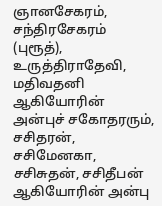ஞானசேகரம், சந்திரசேகரம் (புரூத்), உருத்திராதேவி, மதிவதனி ஆகியோரின் அன்புச் சகோதரரும்,
சசிதரன், சசிமேனகா, சசிசுதன், சசிதீபன் ஆகியோரின் அன்பு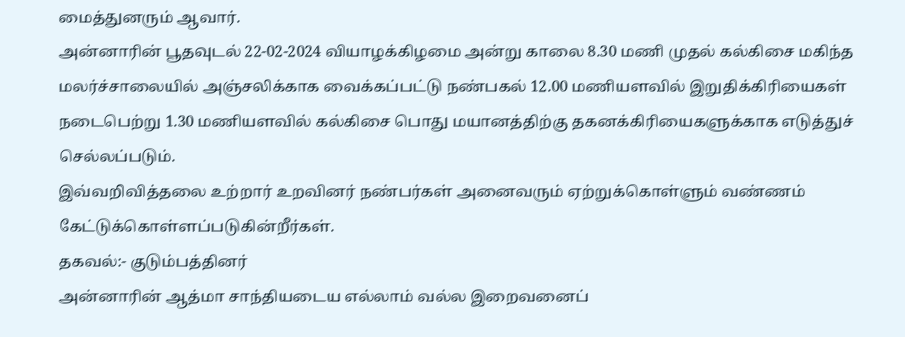மைத்துனரும் ஆவார்.
அன்னாரின் பூதவுடல் 22-02-2024 வியாழக்கிழமை அன்று காலை 8.30 மணி முதல் கல்கிசை மகிந்த மலர்ச்சாலையில் அஞ்சலிக்காக வைக்கப்பட்டு நண்பகல் 12.00 மணியளவில் இறுதிக்கிரியைகள் நடைபெற்று 1.30 மணியளவில் கல்கிசை பொது மயானத்திற்கு தகனக்கிரியைகளுக்காக எடுத்துச் செல்லப்படும்.
இவ்வறிவித்தலை உற்றார் உறவினர் நண்பர்கள் அனைவரும் ஏற்றுக்கொள்ளும் வண்ணம் கேட்டுக்கொள்ளப்படுகின்றீர்கள்.
தகவல்:- குடும்பத்தினர்
அன்னாரின் ஆத்மா சாந்தியடைய எல்லாம் வல்ல இறைவனைப்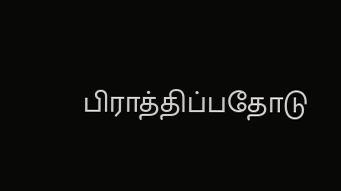பிராத்திப்பதோடு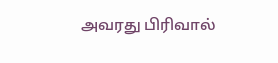அவரது பிரிவால்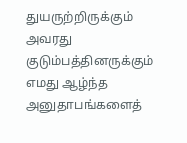துயருற்றிருக்கும் அவரது குடும்பத்தினருக்கும் எமது ஆழ்ந்த அனுதாபங்களைத்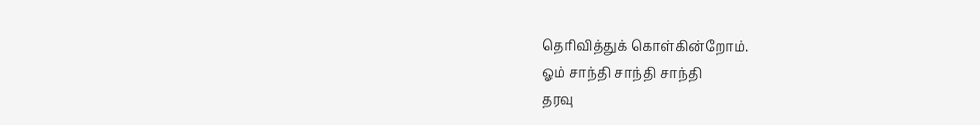தெரிவித்துக் கொள்கின்றோம்.
ஓம் சாந்தி சாந்தி சாந்தி
தரவு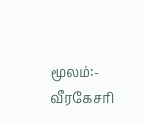மூலம்:- வீரகேசரி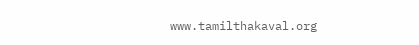www.tamilthakaval.org